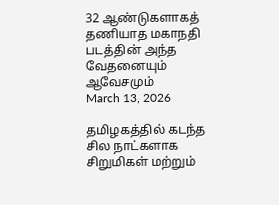32 ஆண்டுகளாகத் தணியாத மகாநதி படத்தின் அந்த வேதனையும் ஆவேசமும்
March 13, 2026

தமிழகத்தில் கடந்த சில நாட்களாக சிறுமிகள் மற்றும்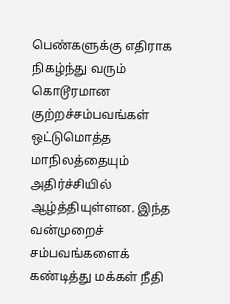பெண்களுக்கு எதிராக நிகழ்ந்து வரும் கொடூரமான குற்றச்சம்பவங்கள் ஒட்டுமொத்த மாநிலத்தையும் அதிர்ச்சியில் ஆழ்த்தியுள்ளன. இந்த வன்முறைச் சம்பவங்களைக் கண்டித்து மக்கள் நீதி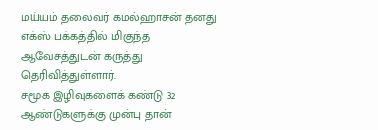மய்யம் தலைவர் கமல்ஹாசன் தனது எக்ஸ் பக்கத்தில் மிகுந்த ஆவேசத்துடன் கருத்து தெரிவித்துள்ளார்.
சமூக இழிவுகளைக் கண்டு 32 ஆண்டுகளுக்கு முன்பு தான்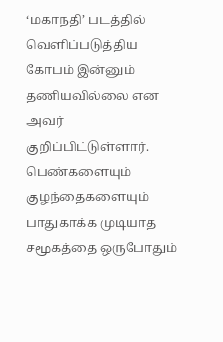‘மகாநதி’ படத்தில் வெளிப்படுத்திய கோபம் இன்னும் தணியவில்லை என அவர் குறிப்பிட்டுள்ளார். பெண்களையும் குழந்தைகளையும் பாதுகாக்க முடியாத சமூகத்தை ஒருபோதும்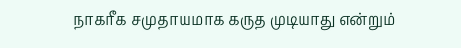நாகரீக சமுதாயமாக கருத முடியாது என்றும்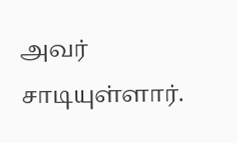அவர் சாடியுள்ளார்.